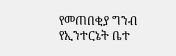የመጠበቂያ ግንብ የኢንተርኔት ቤተ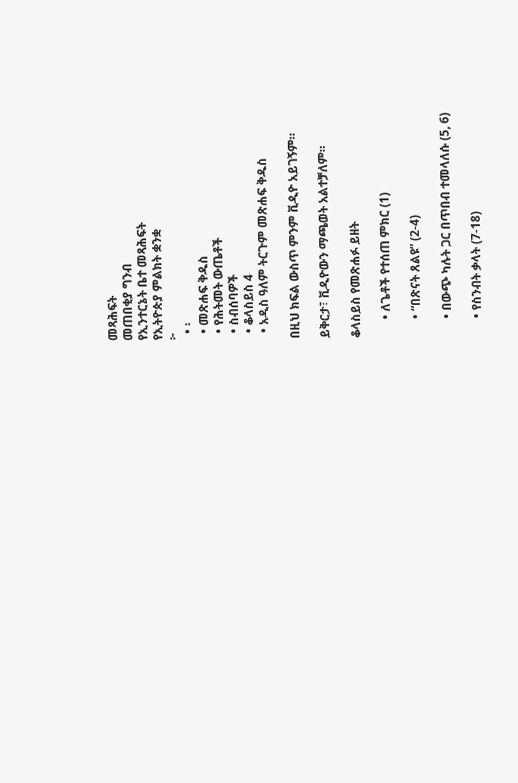መጻሕፍት
መጠበቂያ ግንብ
የኢንተርኔት ቤተ መጻሕፍት
የኢትዮጵያ ምልክት ቋንቋ
፦
  • ፡
  • መጽሐፍ ቅዱስ
  • የሕትመት ውጤቶች
  • ስብሰባዎች
  • ቆላስይስ 4
  • አዲስ ዓለም ትርጉም መጽሐፍ ቅዱስ

በዚህ ክፍል ውስጥ ምንም ቪዲዮ አይገኝም።

ይቅርታ፣ ቪዲዮውን ማጫወት አልተቻለም።

ቆላስይስ የመጽሐፉ ይዘት

      • ለጌቶች የተሰጠ ምክር (1)

      • “በጽናት ጸልዩ” (2-4)

      • በውጭ ካሉት ጋር በጥበብ ተመላለሱ (5, 6)

      • የስንብት ቃላት (7-18)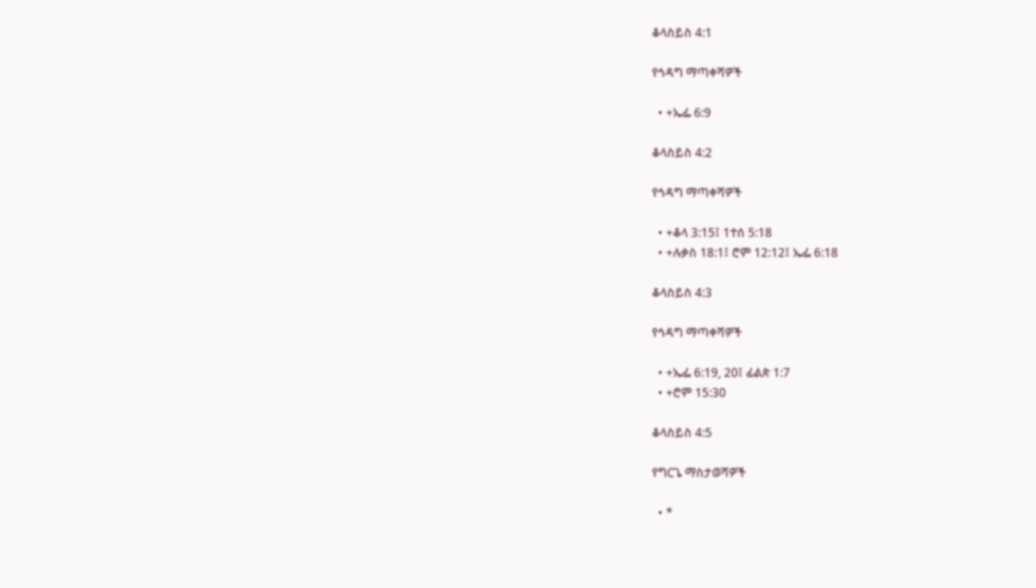ቆላስይስ 4:1

የኅዳግ ማጣቀሻዎች

  • +ኤፌ 6:9

ቆላስይስ 4:2

የኅዳግ ማጣቀሻዎች

  • +ቆላ 3:15፤ 1ተሰ 5:18
  • +ሉቃስ 18:1፤ ሮም 12:12፤ ኤፌ 6:18

ቆላስይስ 4:3

የኅዳግ ማጣቀሻዎች

  • +ኤፌ 6:19, 20፤ ፊልጵ 1:7
  • +ሮም 15:30

ቆላስይስ 4:5

የግርጌ ማስታወሻዎች

  • *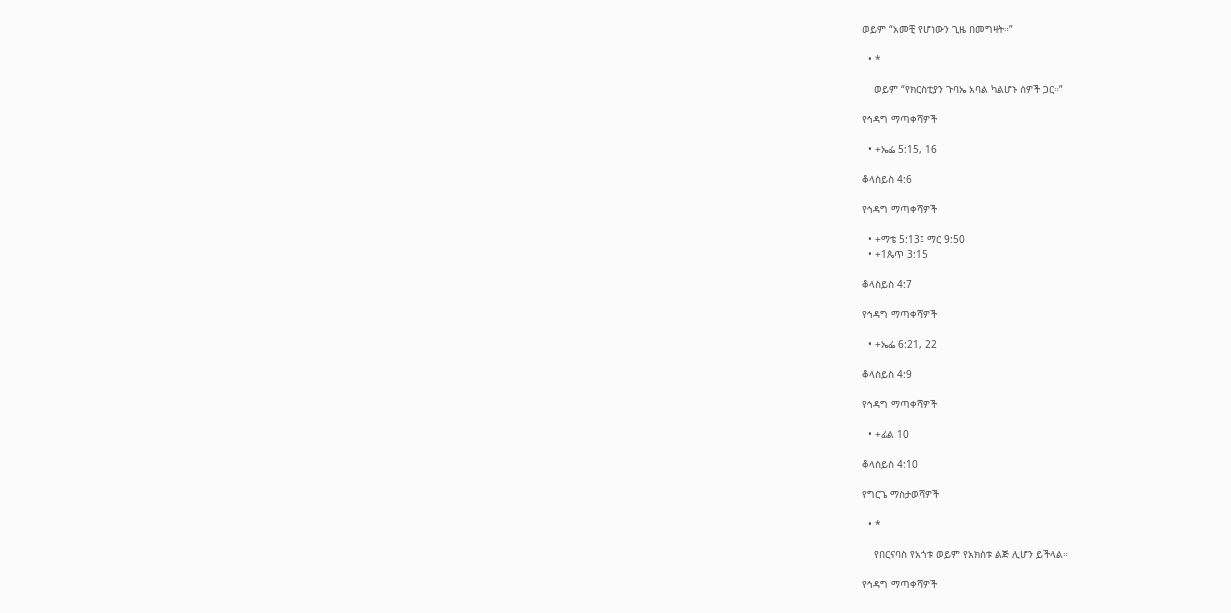ወይም “አመቺ የሆነውን ጊዜ በመግዛት።”

  • *

    ወይም “የክርስቲያን ጉባኤ አባል ካልሆኑ ሰዎች ጋር።”

የኅዳግ ማጣቀሻዎች

  • +ኤፌ 5:15, 16

ቆላስይስ 4:6

የኅዳግ ማጣቀሻዎች

  • +ማቴ 5:13፤ ማር 9:50
  • +1ጴጥ 3:15

ቆላስይስ 4:7

የኅዳግ ማጣቀሻዎች

  • +ኤፌ 6:21, 22

ቆላስይስ 4:9

የኅዳግ ማጣቀሻዎች

  • +ፊል 10

ቆላስይስ 4:10

የግርጌ ማስታወሻዎች

  • *

    የበርናባስ የአጎቱ ወይም የአክስቱ ልጅ ሊሆን ይችላል።

የኅዳግ ማጣቀሻዎች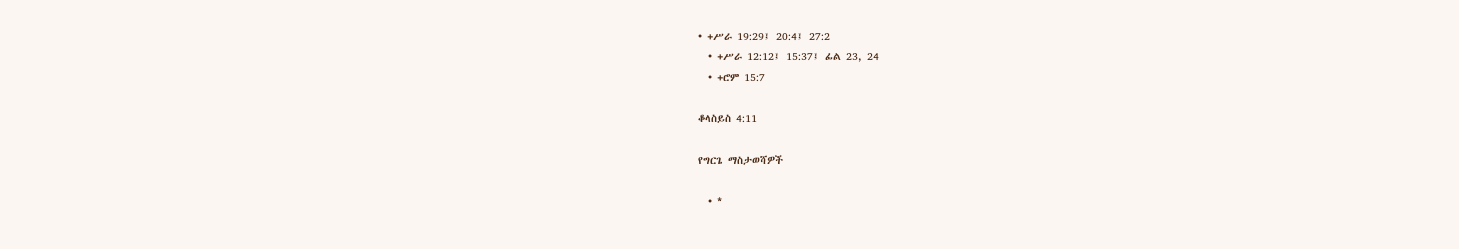• +ሥራ 19:29፤ 20:4፤ 27:2
  • +ሥራ 12:12፤ 15:37፤ ፊል 23, 24
  • +ሮም 15:7

ቆላስይስ 4:11

የግርጌ ማስታወሻዎች

  • *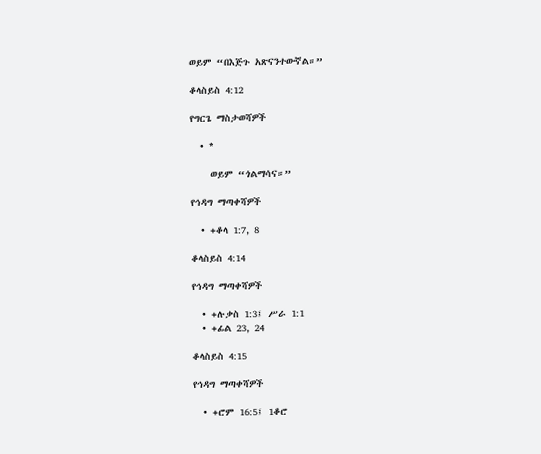ወይም “በእጅጉ አጽናንተውኛል።”

ቆላስይስ 4:12

የግርጌ ማስታወሻዎች

  • *

    ወይም “ጎልማሳና።”

የኅዳግ ማጣቀሻዎች

  • +ቆላ 1:7, 8

ቆላስይስ 4:14

የኅዳግ ማጣቀሻዎች

  • +ሉቃስ 1:3፤ ሥራ 1:1
  • +ፊል 23, 24

ቆላስይስ 4:15

የኅዳግ ማጣቀሻዎች

  • +ሮም 16:5፤ 1ቆሮ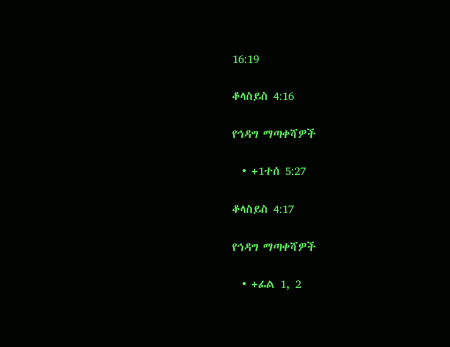16:19

ቆላስይስ 4:16

የኅዳግ ማጣቀሻዎች

  • +1ተሰ 5:27

ቆላስይስ 4:17

የኅዳግ ማጣቀሻዎች

  • +ፊል 1, 2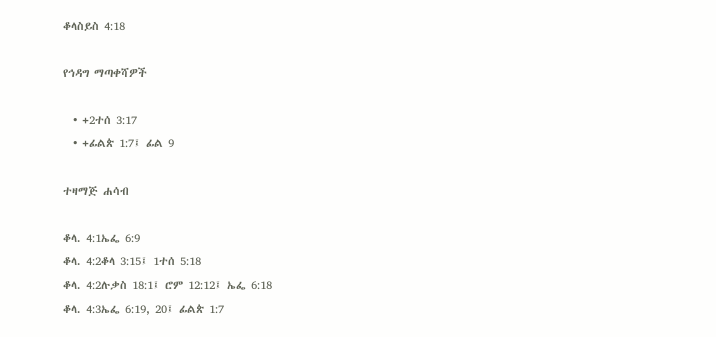ቆላስይስ 4:18

የኅዳግ ማጣቀሻዎች

  • +2ተሰ 3:17
  • +ፊልጵ 1:7፤ ፊል 9

ተዛማጅ ሐሳብ

ቆላ. 4:1ኤፌ 6:9
ቆላ. 4:2ቆላ 3:15፤ 1ተሰ 5:18
ቆላ. 4:2ሉቃስ 18:1፤ ሮም 12:12፤ ኤፌ 6:18
ቆላ. 4:3ኤፌ 6:19, 20፤ ፊልጵ 1:7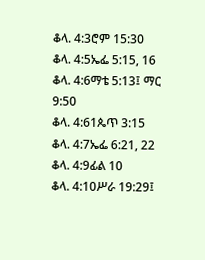ቆላ. 4:3ሮም 15:30
ቆላ. 4:5ኤፌ 5:15, 16
ቆላ. 4:6ማቴ 5:13፤ ማር 9:50
ቆላ. 4:61ጴጥ 3:15
ቆላ. 4:7ኤፌ 6:21, 22
ቆላ. 4:9ፊል 10
ቆላ. 4:10ሥራ 19:29፤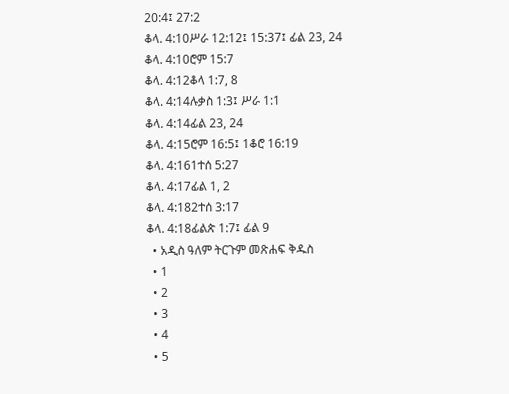20:4፤ 27:2
ቆላ. 4:10ሥራ 12:12፤ 15:37፤ ፊል 23, 24
ቆላ. 4:10ሮም 15:7
ቆላ. 4:12ቆላ 1:7, 8
ቆላ. 4:14ሉቃስ 1:3፤ ሥራ 1:1
ቆላ. 4:14ፊል 23, 24
ቆላ. 4:15ሮም 16:5፤ 1ቆሮ 16:19
ቆላ. 4:161ተሰ 5:27
ቆላ. 4:17ፊል 1, 2
ቆላ. 4:182ተሰ 3:17
ቆላ. 4:18ፊልጵ 1:7፤ ፊል 9
  • አዲስ ዓለም ትርጉም መጽሐፍ ቅዱስ
  • 1
  • 2
  • 3
  • 4
  • 5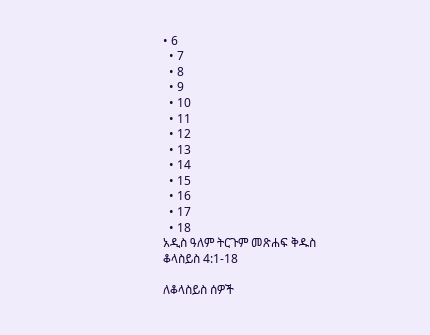• 6
  • 7
  • 8
  • 9
  • 10
  • 11
  • 12
  • 13
  • 14
  • 15
  • 16
  • 17
  • 18
አዲስ ዓለም ትርጉም መጽሐፍ ቅዱስ
ቆላስይስ 4:1-18

ለቆላስይስ ሰዎች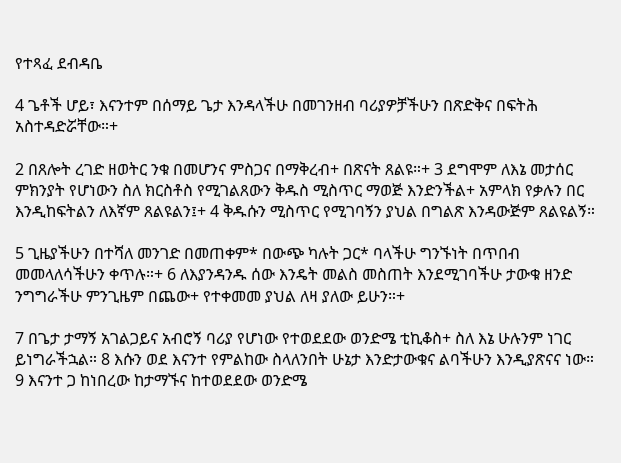የተጻፈ ደብዳቤ

4 ጌቶች ሆይ፣ እናንተም በሰማይ ጌታ እንዳላችሁ በመገንዘብ ባሪያዎቻችሁን በጽድቅና በፍትሕ አስተዳድሯቸው።+

2 በጸሎት ረገድ ዘወትር ንቁ በመሆንና ምስጋና በማቅረብ+ በጽናት ጸልዩ።+ 3 ደግሞም ለእኔ መታሰር ምክንያት የሆነውን ስለ ክርስቶስ የሚገልጸውን ቅዱስ ሚስጥር ማወጅ እንድንችል+ አምላክ የቃሉን በር እንዲከፍትልን ለእኛም ጸልዩልን፤+ 4 ቅዱሱን ሚስጥር የሚገባኝን ያህል በግልጽ እንዳውጅም ጸልዩልኝ።

5 ጊዜያችሁን በተሻለ መንገድ በመጠቀም* በውጭ ካሉት ጋር* ባላችሁ ግንኙነት በጥበብ መመላለሳችሁን ቀጥሉ።+ 6 ለእያንዳንዱ ሰው እንዴት መልስ መስጠት እንደሚገባችሁ ታውቁ ዘንድ ንግግራችሁ ምንጊዜም በጨው+ የተቀመመ ያህል ለዛ ያለው ይሁን።+

7 በጌታ ታማኝ አገልጋይና አብሮኝ ባሪያ የሆነው የተወደደው ወንድሜ ቲኪቆስ+ ስለ እኔ ሁሉንም ነገር ይነግራችኋል። 8 እሱን ወደ እናንተ የምልከው ስላለንበት ሁኔታ እንድታውቁና ልባችሁን እንዲያጽናና ነው። 9 እናንተ ጋ ከነበረው ከታማኙና ከተወደደው ወንድሜ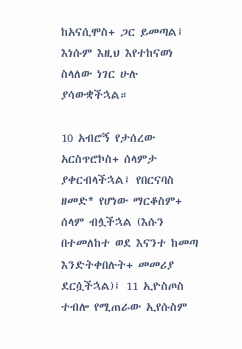ከአናሲሞስ+ ጋር ይመጣል፤ እነሱም እዚህ እየተከናወነ ስላለው ነገር ሁሉ ያሳውቋችኋል።

10 አብሮኝ የታሰረው አርስጥሮኮስ+ ሰላምታ ያቀርብላችኋል፤ የበርናባስ ዘመድ* የሆነው ማርቆስም+ ሰላም ብሏችኋል (እሱን በተመለከተ ወደ እናንተ ከመጣ እንድትቀበሉት+ መመሪያ ደርሷችኋል)፤ 11 ኢዮስጦስ ተብሎ የሚጠራው ኢየሱስም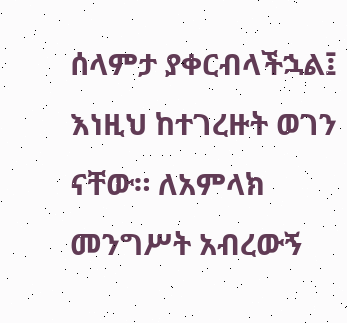ሰላምታ ያቀርብላችኋል፤ እነዚህ ከተገረዙት ወገን ናቸው። ለአምላክ መንግሥት አብረውኝ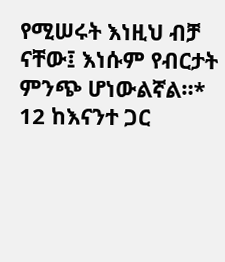የሚሠሩት እነዚህ ብቻ ናቸው፤ እነሱም የብርታት ምንጭ ሆነውልኛል።* 12 ከእናንተ ጋር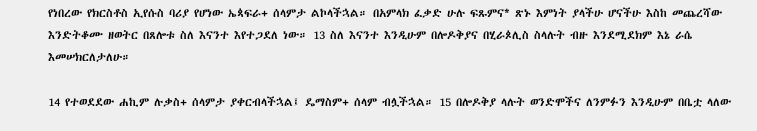የነበረው የክርስቶስ ኢየሱስ ባሪያ የሆነው ኤጳፍራ+ ሰላምታ ልኮላችኋል። በአምላክ ፈቃድ ሁሉ ፍጹምና* ጽኑ እምነት ያላችሁ ሆናችሁ እስከ መጨረሻው እንድትቆሙ ዘወትር በጸሎቱ ስለ እናንተ እየተጋደለ ነው። 13 ስለ እናንተ እንዲሁም በሎዶቅያና በሂራጶሊስ ስላሉት ብዙ እንደሚደክም እኔ ራሴ እመሠክርለታለሁ።

14 የተወደደው ሐኪም ሉቃስ+ ሰላምታ ያቀርብላችኋል፤ ዴማስም+ ሰላም ብሏችኋል። 15 በሎዶቅያ ላሉት ወንድሞችና ለንምፉን እንዲሁም በቤቷ ላለው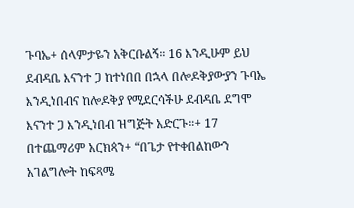ጉባኤ+ ሰላምታዬን አቅርቡልኝ። 16 እንዲሁም ይህ ደብዳቤ እናንተ ጋ ከተነበበ በኋላ በሎዶቅያውያን ጉባኤ እንዲነበብና ከሎዶቅያ የሚደርሳችሁ ደብዳቤ ደግሞ እናንተ ጋ እንዲነበብ ዝግጅት አድርጉ።+ 17 በተጨማሪም አርክጳን+ “በጌታ የተቀበልከውን አገልግሎት ከፍጻሜ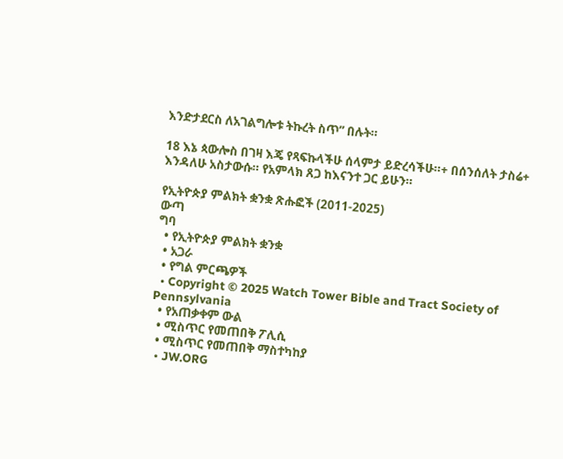እንድታደርስ ለአገልግሎቱ ትኩረት ስጥ” በሉት።

18 እኔ ጳውሎስ በገዛ እጄ የጻፍኩላችሁ ሰላምታ ይድረሳችሁ።+ በሰንሰለት ታስሬ+ እንዳለሁ አስታውሱ። የአምላክ ጸጋ ከእናንተ ጋር ይሁን።

የኢትዮጵያ ምልክት ቋንቋ ጽሑፎች (2011-2025)
ውጣ
ግባ
  • የኢትዮጵያ ምልክት ቋንቋ
  • አጋራ
  • የግል ምርጫዎች
  • Copyright © 2025 Watch Tower Bible and Tract Society of Pennsylvania
  • የአጠቃቀም ውል
  • ሚስጥር የመጠበቅ ፖሊሲ
  • ሚስጥር የመጠበቅ ማስተካከያ
  • JW.ORG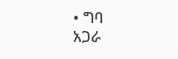• ግባ
አጋራ